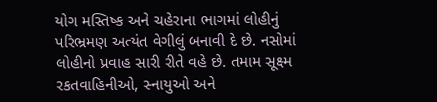યોગ મસ્તિષ્ક અને ચહેરાના ભાગમાં લોહીનું પરિભ્રમણ અત્યંત વેગીલું બનાવી દે છે. નસોમાં લોહીનો પ્રવાહ સારી રીતે વહે છે. તમામ સૂક્ષ્મ રકતવાહિનીઓ, સ્નાયુઓ અને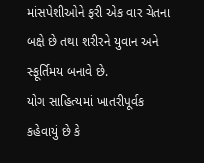માંસપેશીઓને ફરી એક વાર ચેતના બક્ષે છે તથા શરીરને યુવાન અને સ્ફૂર્તિમય બનાવે છે.
યોગ સાહિત્યમાં ખાતરીપૂર્વક કહેવાયું છે કે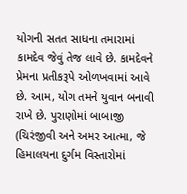યોગની સતત સાધના તમારામાં કામદેવ જેવું તેજ લાવે છે. કામદેવને પ્રેમના પ્રતીકરૂપે ઓળખવામાં આવે છે. આમ, યોગ તમને યુવાન બનાવી રાખે છે. પુરાણોમાં બાબાજી (ચિરંજીવી અને અમર આત્મા, જે હિમાલયના દુર્ગમ વિસ્તારોમાં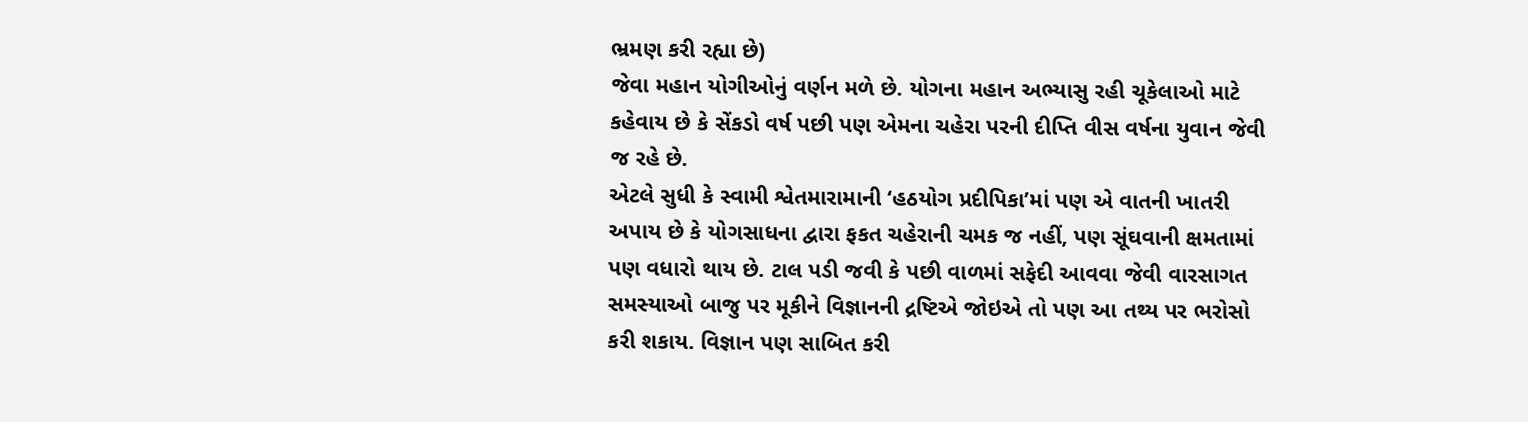ભ્રમણ કરી રહ્યા છે)
જેવા મહાન યોગીઓનું વર્ણન મળે છે. યોગના મહાન અભ્યાસુ રહી ચૂકેલાઓ માટે કહેવાય છે કે સેંકડો વર્ષ પછી પણ એમના ચહેરા પરની દીપ્તિ વીસ વર્ષના યુવાન જેવી જ રહે છે.
એટલે સુધી કે સ્વામી શ્વેતમારામાની ‘હઠયોગ પ્રદીપિકા’માં પણ એ વાતની ખાતરી અપાય છે કે યોગસાધના દ્વારા ફકત ચહેરાની ચમક જ નહીં, પણ સૂંઘવાની ક્ષમતામાં પણ વધારો થાય છે. ટાલ પડી જવી કે પછી વાળમાં સફેદી આવવા જેવી વારસાગત સમસ્યાઓ બાજુ પર મૂકીને વિજ્ઞાનની દ્રષ્ટિએ જોઇએ તો પણ આ તથ્ય પર ભરોસો કરી શકાય. વિજ્ઞાન પણ સાબિત કરી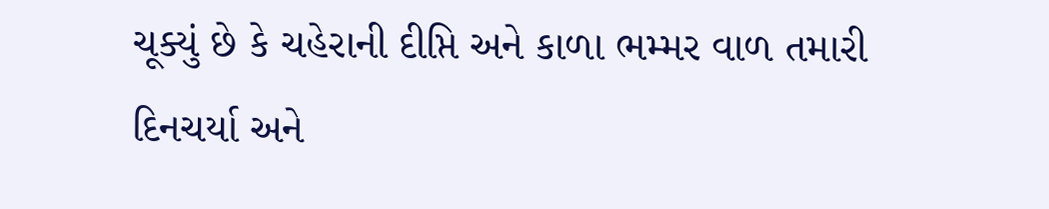ચૂક્યું છે કે ચહેરાની દીપ્તિ અને કાળા ભમ્મર વાળ તમારી દિનચર્યા અને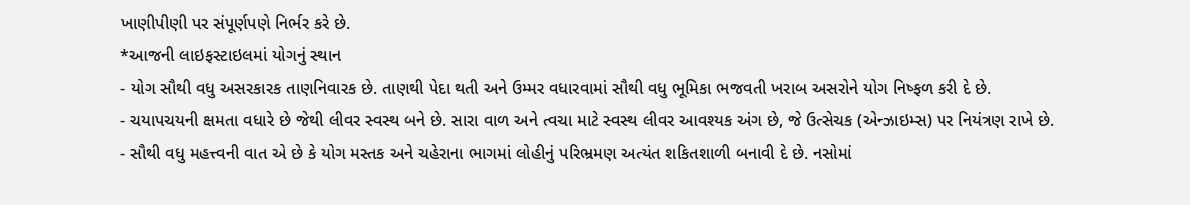ખાણીપીણી પર સંપૂર્ણપણે નિર્ભર કરે છે.
*આજની લાઇફસ્ટાઇલમાં યોગનું સ્થાન
- યોગ સૌથી વધુ અસરકારક તાણનિવારક છે. તાણથી પેદા થતી અને ઉમ્મર વધારવામાં સૌથી વધુ ભૂમિકા ભજવતી ખરાબ અસરોને યોગ નિષ્ફળ કરી દે છે.
- ચયાપચયની ક્ષમતા વધારે છે જેથી લીવર સ્વસ્થ બને છે. સારા વાળ અને ત્વચા માટે સ્વસ્થ લીવર આવશ્યક અંગ છે, જે ઉત્સેચક (એન્ઝાઇમ્સ) પર નિયંત્રણ રાખે છે.
- સૌથી વધુ મહત્ત્વની વાત એ છે કે યોગ મસ્તક અને ચહેરાના ભાગમાં લોહીનું પરિભ્રમણ અત્યંત શકિતશાળી બનાવી દે છે. નસોમાં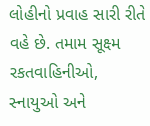લોહીનો પ્રવાહ સારી રીતે વહે છે. તમામ સૂક્ષ્મ રકતવાહિનીઓ, સ્નાયુઓ અને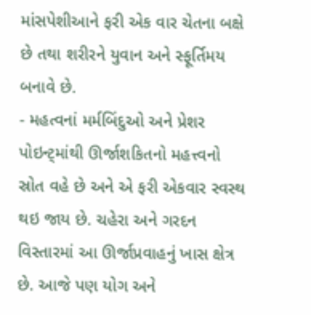માંસપેશીઆને ફરી એક વાર ચેતના બક્ષે છે તથા શરીરને યુવાન અને સ્ફૂર્તિમય બનાવે છે.
- મહત્વનાં મર્મબિંદુઓ અને પ્રેશર પોઇન્ટ્માંથી ઊર્જાશકિતનો મહત્ત્વનો સ્રોત વહે છે અને એ ફરી એકવાર સ્વસ્થ થઇ જાય છે. ચહેરા અને ગરદન વિસ્તારમાં આ ઊર્જાપ્રવાહનું ખાસ ક્ષેત્ર છે. આજે પણ યોગ અને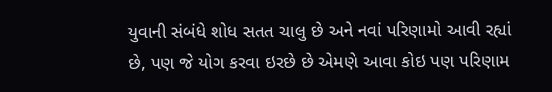યુવાની સંબંધે શોધ સતત ચાલુ છે અને નવાં પરિણામો આવી રહ્યાં છે, પણ જે યોગ કરવા ઇરછે છે એમણે આવા કોઇ પણ પરિણામ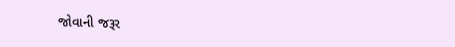જોવાની જરૂર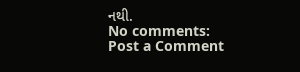નથી.
No comments:
Post a Comment